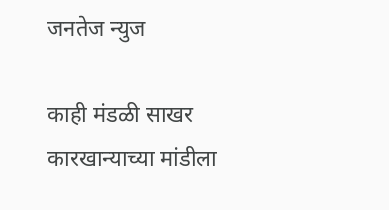जनतेज न्युज

काही मंडळी साखर कारखान्याच्या मांडीला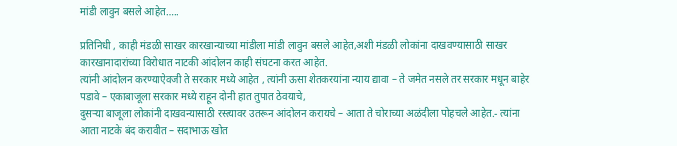मांडी लावुन बसले आहेत…..

प्रतिनिधी , काही मंडळी साखर कारखान्याच्या मांडीला मांडी लावुन बसले आहेत,अशी मंडळी लोकांना दाखवण्यासाठी साखर कारखानादारांच्या विरोधात नाटकी आंदोलन काही संघटना करत आहेत.
त्यांनी आंदोलन करण्याऐवजी ते सरकार मध्ये आहेत , त्यांनी ऊसा शेतकरयांना न्याय द्यावा – ते जमेत नसले तर सरकार मधून बाहेर पडावे – एकाबाजूला सरकार मध्ये राहून दोनी हात तुपात ठेवयाचे,
दुसऱ्या बाजूला लोकांनी दाखवन्यासाठी रस्त्यावर उतरून आंदोलन करायचे – आता ते चोराच्या अळंदीला पोहचले आहेत.- त्यांना आता नाटके बंद करावीत – सदाभाऊ खोत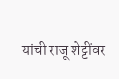यांची राजू शेट्टींवर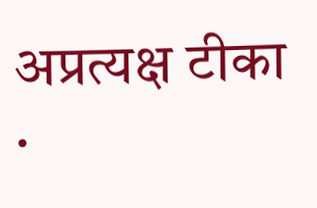अप्रत्यक्ष टीका .